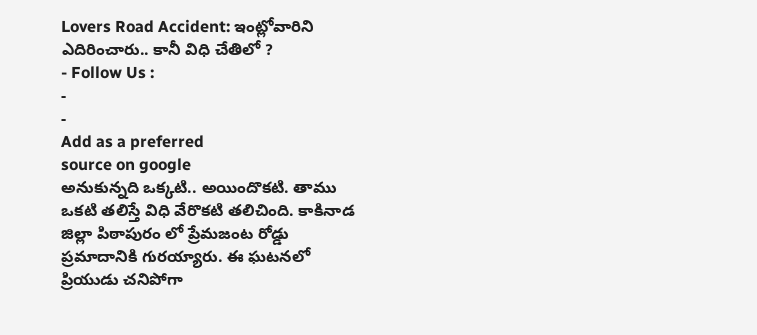Lovers Road Accident: ఇంట్లోవారిని ఎదిరించారు.. కానీ విధి చేతిలో ?
- Follow Us :
-
-
Add as a preferred
source on google
అనుకున్నది ఒక్కటి.. అయిందొకటి. తాము ఒకటి తలిస్తే విధి వేరొకటి తలిచింది. కాకినాడ జిల్లా పిఠాపురం లో ప్రేమజంట రోడ్డు ప్రమాదానికి గురయ్యారు. ఈ ఘటనలో ప్రియుడు చనిపోగా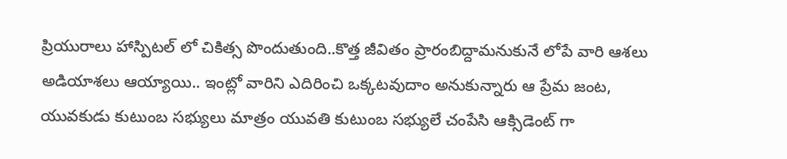ప్రియురాలు హాస్పిటల్ లో చికిత్స పొందుతుంది..కొత్త జీవితం ప్రారంబిద్దామనుకునే లోపే వారి ఆశలు అడియాశలు ఆయ్యాయి.. ఇంట్లో వారిని ఎదిరించి ఒక్కటవుదాం అనుకున్నారు ఆ ప్రేమ జంట, యువకుడు కుటుంబ సభ్యులు మాత్రం యువతి కుటుంబ సభ్యులే చంపేసి ఆక్సిడెంట్ గా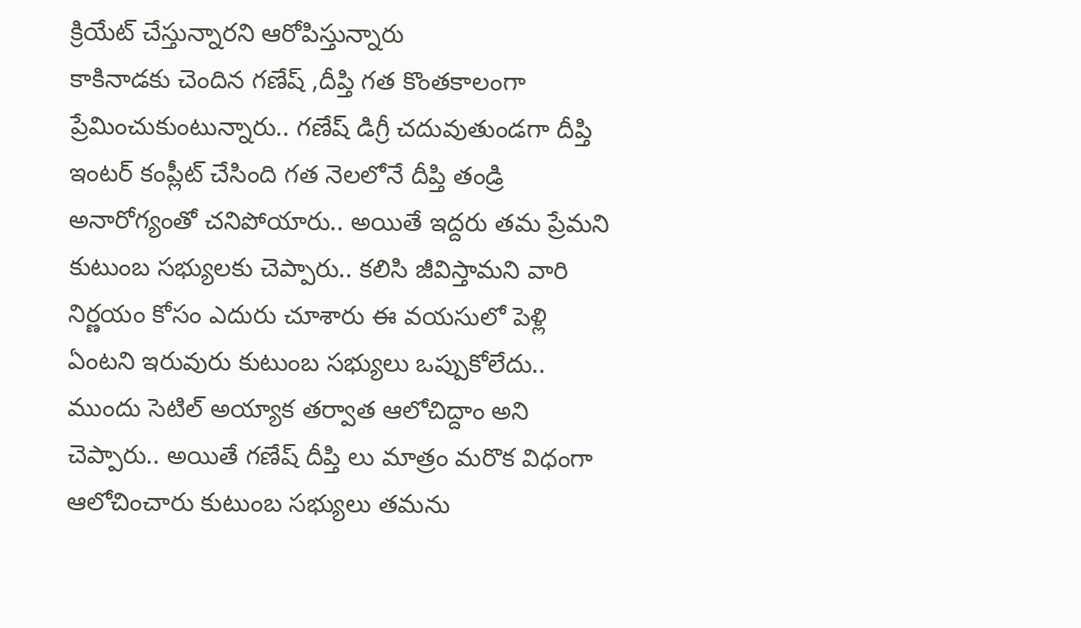క్రియేట్ చేస్తున్నారని ఆరోపిస్తున్నారు
కాకినాడకు చెందిన గణేష్ ,దీప్తి గత కొంతకాలంగా ప్రేమించుకుంటున్నారు.. గణేష్ డిగ్రీ చదువుతుండగా దీప్తి ఇంటర్ కంప్లీట్ చేసింది గత నెలలోనే దీప్తి తండ్రి అనారోగ్యంతో చనిపోయారు.. అయితే ఇద్దరు తమ ప్రేమని కుటుంబ సభ్యులకు చెప్పారు.. కలిసి జీవిస్తామని వారి నిర్ణయం కోసం ఎదురు చూశారు ఈ వయసులో పెళ్లి ఏంటని ఇరువురు కుటుంబ సభ్యులు ఒప్పుకోలేదు.. ముందు సెటిల్ అయ్యాక తర్వాత ఆలోచిద్దాం అని చెప్పారు.. అయితే గణేష్ దీప్తి లు మాత్రం మరొక విధంగా ఆలోచించారు కుటుంబ సభ్యులు తమను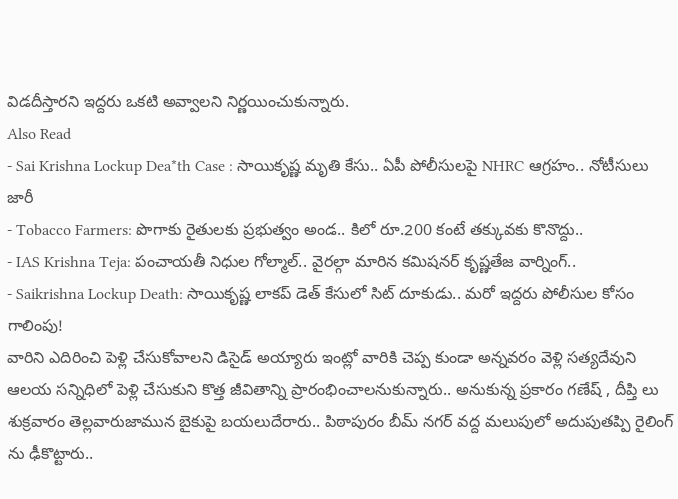విడదీస్తారని ఇద్దరు ఒకటి అవ్వాలని నిర్ణయించుకున్నారు.
Also Read
- Sai Krishna Lockup Dea*th Case : సాయికృష్ణ మృతి కేసు.. ఏపీ పోలీసులపై NHRC ఆగ్రహం.. నోటీసులు జారీ
- Tobacco Farmers: పొగాకు రైతులకు ప్రభుత్వం అండ.. కిలో రూ.200 కంటే తక్కువకు కొనొద్దు..
- IAS Krishna Teja: పంచాయతీ నిధుల గోల్మాల్.. వైరల్గా మారిన కమిషనర్ కృష్ణతేజ వార్నింగ్..
- Saikrishna Lockup Death: సాయికృష్ణ లాకప్ డెత్ కేసులో సిట్ దూకుడు.. మరో ఇద్దరు పోలీసుల కోసం గాలింపు!
వారిని ఎదిరించి పెళ్లి చేసుకోవాలని డిసైడ్ అయ్యారు ఇంట్లో వారికి చెప్ప కుండా అన్నవరం వెళ్లి సత్యదేవుని ఆలయ సన్నిధిలో పెళ్లి చేసుకుని కొత్త జీవితాన్ని ప్రారంభించాలనుకున్నారు.. అనుకున్న ప్రకారం గణేష్ , దీప్తి లు శుక్రవారం తెల్లవారుజామున బైకుపై బయలుదేరారు.. పిఠాపురం బీమ్ నగర్ వద్ద మలుపులో అదుపుతప్పి రైలింగ్ ను ఢీకొట్టారు..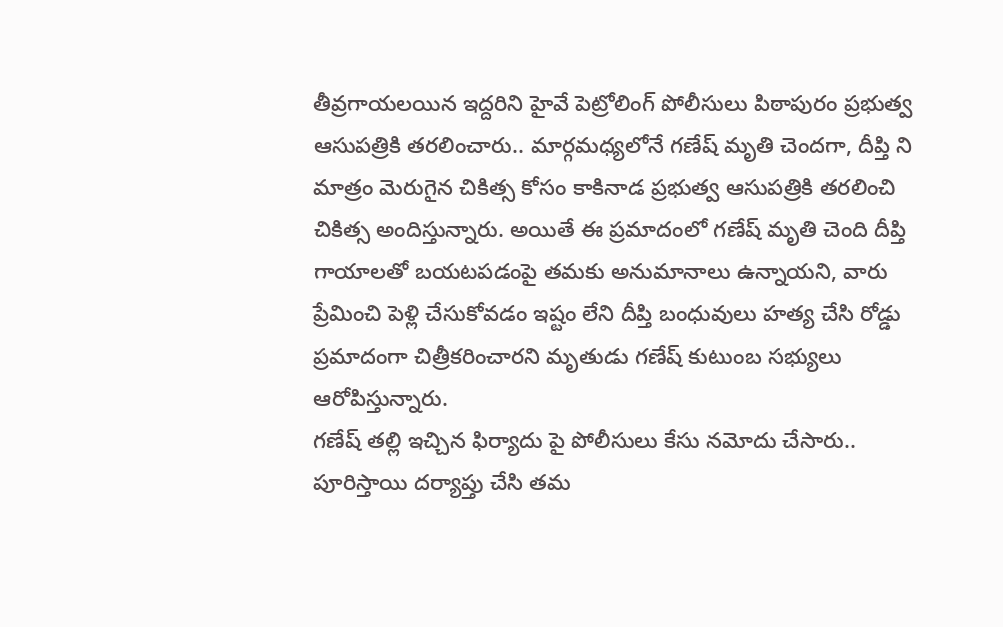తీవ్రగాయలయిన ఇద్దరిని హైవే పెట్రోలింగ్ పోలీసులు పిఠాపురం ప్రభుత్వ ఆసుపత్రికి తరలించారు.. మార్గమధ్యలోనే గణేష్ మృతి చెందగా, దీప్తి ని మాత్రం మెరుగైన చికిత్స కోసం కాకినాడ ప్రభుత్వ ఆసుపత్రికి తరలించి చికిత్స అందిస్తున్నారు. అయితే ఈ ప్రమాదంలో గణేష్ మృతి చెంది దీప్తి గాయాలతో బయటపడంపై తమకు అనుమానాలు ఉన్నాయని, వారు ప్రేమించి పెళ్లి చేసుకోవడం ఇష్టం లేని దీప్తి బంధువులు హత్య చేసి రోడ్డు ప్రమాదంగా చిత్రీకరించారని మృతుడు గణేష్ కుటుంబ సభ్యులు ఆరోపిస్తున్నారు.
గణేష్ తల్లి ఇచ్చిన ఫిర్యాదు పై పోలీసులు కేసు నమోదు చేసారు.. పూరిస్తాయి దర్యాప్తు చేసి తమ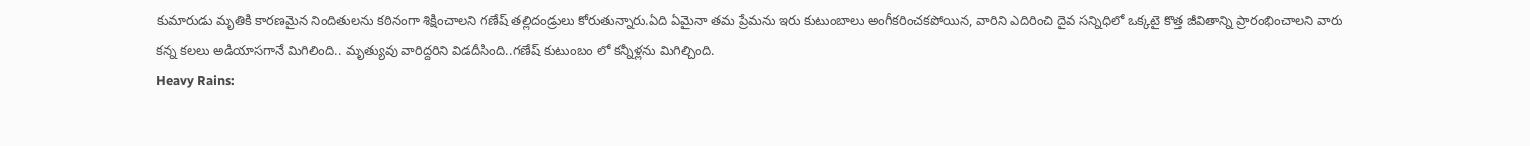కుమారుడు మృతికి కారణమైన నిందితులను కఠినంగా శిక్షించాలని గణేష్ తల్లిదండ్రులు కోరుతున్నారు.ఏది ఏమైనా తమ ప్రేమను ఇరు కుటుంబాలు అంగీకరించకపోయిన, వారిని ఎదిరించి దైవ సన్నిధిలో ఒక్కటై కొత్త జీవితాన్ని ప్రారంభించాలని వారు కన్న కలలు అడియాసగానే మిగిలింది.. మృత్యువు వారిద్దరిని విడదీసింది..గణేష్ కుటుంబం లో కన్నీళ్లను మిగిల్చింది.
Heavy Rains: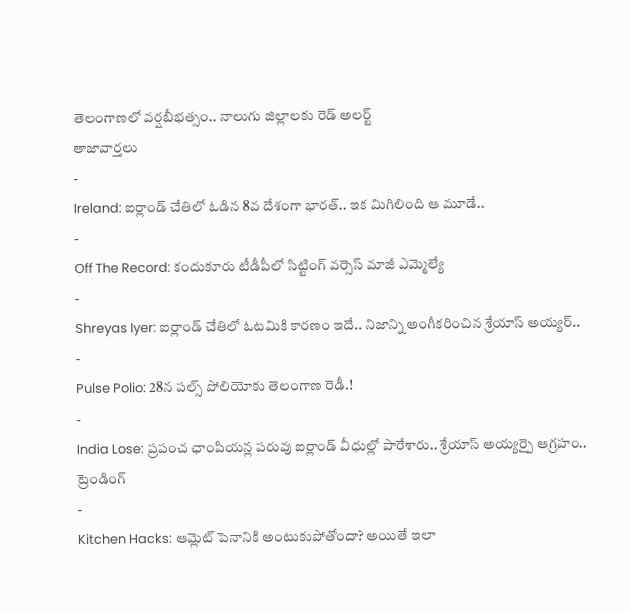తెలంగాణలో వర్షబీభత్సం.. నాలుగు జిల్లాలకు రెడ్ అలర్ట్
తాజావార్తలు
-
Ireland: ఐర్లాండ్ చేతిలో ఓడిన 8వ దేశంగా భారత్.. ఇక మిగిలింది ఆ మూడే..
-
Off The Record: కందుకూరు టీడీపీలో సిట్టింగ్ వర్సెస్ మాజీ ఎమ్మెల్యే
-
Shreyas Iyer: ఐర్లాండ్ చేతిలో ఓటమికి కారణం ఇదే.. నిజాన్ని అంగీకరించిన శ్రేయాస్ అయ్యర్..
-
Pulse Polio: 28న పల్స్ పోలియోకు తెలంగాణ రెడీ.!
-
India Lose: ప్రపంచ ఛాంపియన్ల పరువు ఐర్లాండ్ వీధుల్లో పారేశారు.. శ్రేయాస్ అయ్యర్పై ఆగ్రహం..
ట్రెండింగ్
-
Kitchen Hacks: ఆమ్లెట్ పెనానికి అంటుకుపోతోందా? అయితే ఇలా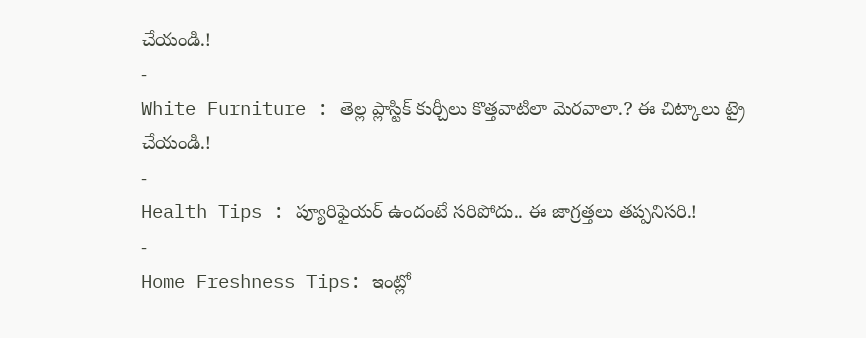చేయండి.!
-
White Furniture : తెల్ల ప్లాస్టిక్ కుర్చీలు కొత్తవాటిలా మెరవాలా.? ఈ చిట్కాలు ట్రై చేయండి.!
-
Health Tips : ప్యూరిఫైయర్ ఉందంటే సరిపోదు.. ఈ జాగ్రత్తలు తప్పనిసరి.!
-
Home Freshness Tips: ఇంట్లో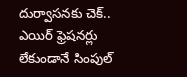దుర్వాసనకు చెక్.. ఎయిర్ ఫ్రెషనర్లు లేకుండానే సింపుల్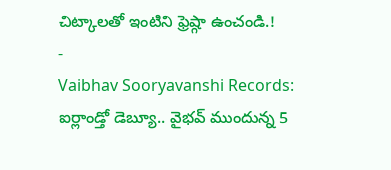చిట్కాలతో ఇంటిని ఫ్రెష్గా ఉంచండి.!
-
Vaibhav Sooryavanshi Records: ఐర్లాండ్తో డెబ్యూ.. వైభవ్ ముందున్న 5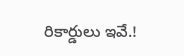రికార్డులు ఇవే.!